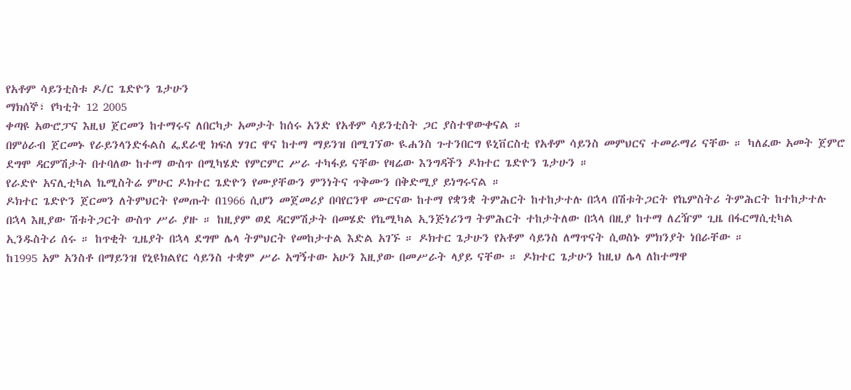የአቶም ሳይንቲስቱ ዶ/ር ጌድዮን ጌታሁን
ማክሰኞ፣ የካቲት 12 2005
ቀጣዩ አውሮፓና እዚህ ጀርመን ከተማሩና ለበርካታ አመታት ከሰሩ አንድ የአቶም ሳይንቲስት ጋር ያስተዋውቀናል ።
በምዕራብ ጀርመኑ የራይንላንድፋልስ ፌደራዊ ክፍለ ሃገር ዋና ከተማ ማይንዝ በሚገኘው ዪሐንስ ጉተንበርግ ዩኒቨርስቲ የአቶም ሳይንስ መምህርና ተመራማሪ ናቸው ። ካለፈው አመት ጀምሮ ደግሞ ዳርምሽታት በተባለው ከተማ ውስጥ በሚካሄድ የምርምር ሥራ ተካፋይ ናቸው የዛሬው እንግዳችን ዶክተር ጌድዮን ጌታሁን ።
የራድዮ አናሊቲካል ኬሚስትሬ ምሁር ዶክተር ጌድዮን የሙያቸውን ምንነትና ጥቅሙን በቅድሚያ ይነግሩናል ።
ዶክተር ጌድዮን ጀርመን ለትምህርት የመጡት በ1966 ሲሆን መጀመሪያ በባየርንዋ ሙርናው ከተማ የቋንቋ ትምሕርት ከተከታተሉ በኋላ በሽቱትጋርት የኬምስትሪ ትምሕርት ከተከታተሉ በኋላ እዚያው ሽቱትጋርት ውስጥ ሥራ ያዙ ። ከዚያም ወደ ዳርምሽታት በመሄድ የኬሚካል ኢንጅነሪንግ ትምሕርት ተከታትለው በኋላ በዚያ ከተማ ለረዥም ጊዜ በፋርማሲቲካል ኢንዱስትሪ ሰሩ ። ከጥቂት ጊዜያት በኋላ ደግሞ ሌላ ትምህርት የመከታተል እድል አገኙ ። ዶክተር ጌታሁን የአቶም ሳይንስ ለማጥናት ሲወስኑ ምክንያት ነበራቸው ።
ከ1995 አም አንስቶ በማይንዝ የኒዩክልየር ሳይንስ ተቋም ሥራ አግኝተው አሁን እዚያው በመሥራት ላያይ ናቸው ። ዶክተር ጌታሁን ከዚህ ሌላ ለከተማዋ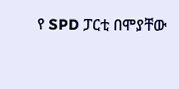የ SPD ፓርቲ በሞያቸው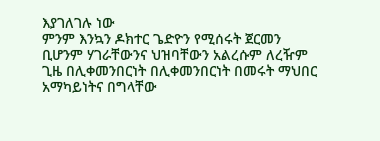እያገለገሉ ነው
ምንም እንኳን ዶክተር ጌድዮን የሚሰሩት ጀርመን ቢሆንም ሃገራቸውንና ህዝባቸውን አልረሱም ለረዥም ጊዜ በሊቀመንበርነት በሊቀመንበርነት በመሩት ማህበር አማካይነትና በግላቸው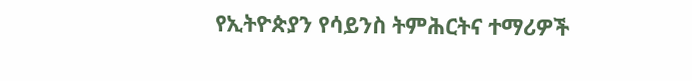የኢትዮጵያን የሳይንስ ትምሕርትና ተማሪዎች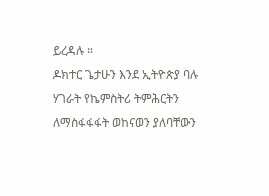ይረዳሉ ።
ዶክተር ጌታሁን እንደ ኢትዮጵያ ባሉ ሃገራት የኬምስትሪ ትምሕርትን ለማስፋፋፋት ወከናወን ያለባቸውን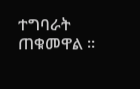ተግባራት ጠቁመዋል ።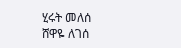ሂሩት መለሰ
ሸዋዬ ለገሰ